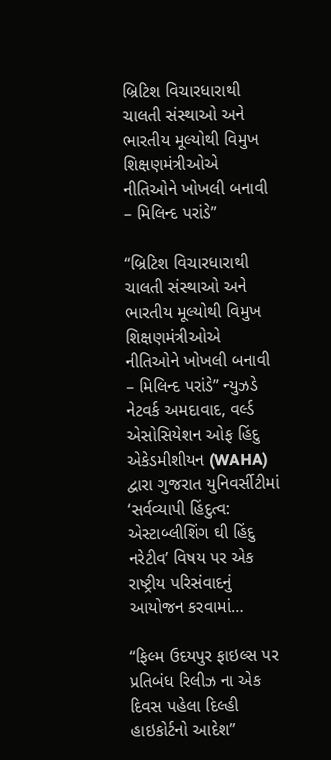બ્રિટિશ વિચારધારાથી ચાલતી સંસ્થાઓ અને ભારતીય મૂલ્યોથી વિમુખ શિક્ષણમંત્રીઓએ નીતિઓને ખોખલી બનાવી – મિલિન્દ પરાંડે”

“બ્રિટિશ વિચારધારાથી ચાલતી સંસ્થાઓ અને ભારતીય મૂલ્યોથી વિમુખ શિક્ષણમંત્રીઓએ નીતિઓને ખોખલી બનાવી – મિલિન્દ પરાંડે” ન્યુઝડે નેટવર્ક અમદાવાદ, વર્લ્ડ એસોસિયેશન ઓફ હિંદુ એકેડમીશીયન (WAHA) દ્વારા ગુજરાત યુનિવર્સીટીમાં ‘સર્વવ્યાપી હિંદુત્વ: એસ્ટાબ્લીશિંગ ઘી હિંદુ નરેટીવ’ વિષય પર એક રાષ્ટ્રીય પરિસંવાદનું આયોજન કરવામાં…

“ફિલ્મ ઉદયપુર ફાઇલ્સ પર પ્રતિબંધ રિલીઝ ના એક દિવસ પહેલા દિલ્હી હાઇકોર્ટનો આદેશ”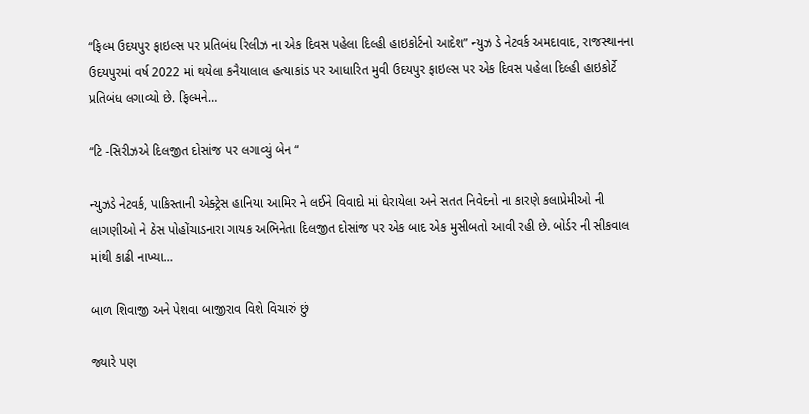“ફિલ્મ ઉદયપુર ફાઇલ્સ પર પ્રતિબંધ રિલીઝ ના એક દિવસ પહેલા દિલ્હી હાઇકોર્ટનો આદેશ” ન્યુઝ ડે નેટવર્ક અમદાવાદ, રાજસ્થાનના ઉદયપુરમાં વર્ષ 2022 માં થયેલા કનૈયાલાલ હત્યાકાંડ પર આધારિત મુવી ઉદયપુર ફાઇલ્સ પર એક દિવસ પહેલા દિલ્હી હાઇકોર્ટે પ્રતિબંધ લગાવ્યો છે. ફિલ્મને…

“ટિ -સિરીઝએ દિલજીત દોસાંજ પર લગાવ્યું બેન “

ન્યુઝડે નેટવર્ક, પાકિસ્તાની એક્ટ્રેસ હાનિયા આમિર ને લઈને વિવાદો માં ઘેરાયેલા અને સતત નિવેદનો ના કારણે કલાપ્રેમીઓ ની લાગણીઓ ને ઠેસ પોહોંચાડનારા ગાયક અભિનેતા દિલજીત દોસાંજ પર એક બાદ એક મુસીબતો આવી રહી છે. બોર્ડર ની સીકવાલ માંથી કાઢી નાખ્યા…

બાળ શિવાજી અને પેશવા બાજીરાવ વિશે વિચારું છું

જ્યારે પણ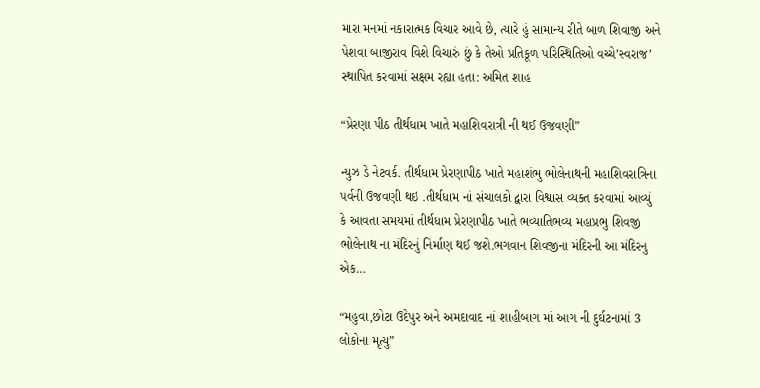મારા મનમાં નકારાત્મક વિચાર આવે છે, ત્યારે હું સામાન્ય રીતે બાળ શિવાજી અને પેશવા બાજીરાવ વિશે વિચારું છું કે તેઓ પ્રતિકૂળ પરિસ્થિતિઓ વચ્ચે’સ્વરાજ’ સ્થાપિત કરવામાં સક્ષમ રહ્યા હતા: અમિત શાહ

“પ્રેરણા પીઠ તીર્થધામ ખાતે મહાશિવરાત્રી ની થઈ ઉજવણી”

ન્યુઝ ડે નેટવર્ક. તીર્થધામ પ્રેરણાપીઠ ખાતે મહાશંભુ ભોલેનાથની મહાશિવરાત્રિના પર્વની ઉજવણી થઇ .તીર્થધામ નાં સંચાલકો દ્વારા વિશ્વાસ વ્યક્ત કરવામાં આવ્યું કે આવતા સમયમાં તીર્થધામ પ્રેરણાપીઠ ખાતે ભવ્યાતિભવ્ય મહાપ્રભુ શિવજી ભોલેનાથ ના મંદિરનું નિર્માણ થઈ જશે.ભગવાન શિવજીના મંદિરની આ મંદિરનુ એક…

“મહુવા,છોટા ઉદેપુર અને અમદાવાદ નાં શાહીબાગ માં આગ ની દુર્ઘટનામાં 3 લોકોના મૃત્યુ”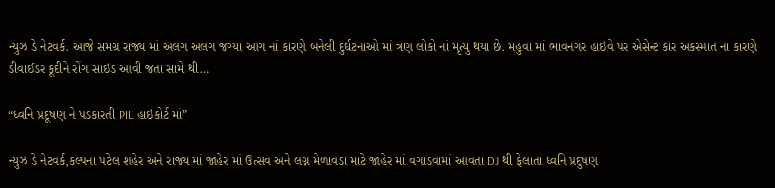ન્યુઝ ડે નેટવર્ક. આજે સમગ્ર રાજ્ય માં અલગ અલગ જગ્યા આગ નાં કારણે બનેલી દુર્ઘટનાઓ માં ત્રણ લોકો નાં મૃત્યુ થયા છે. મહુવા માં ભાવનગર હાઇવે પર એસેન્ટ કાર અકસ્માત ના કારણે ડીવાઈડર કૂદીને રોંગ સાઇડ આવી જતા સામે થી…

“ધ્વનિ પ્રદૂષણ ને પડકારતી PIL હાઇકોર્ટ માં”

ન્યુઝ ડે નેટવર્ક,કલ્પના પટેલ શહેર અને રાજ્ય માં જાહેર માં ઉત્સવ અને લગ્ન મેળાવડા માટે જાહેર માં વગાડવામાં આવતા DJ થી ફેલાતા ધ્વનિ પ્રદુષણ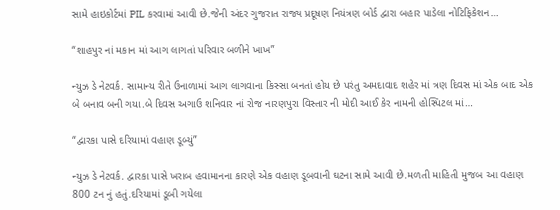સામે હાઇકોર્ટમાં PIL કરવામાં આવી છે.જેની અંદર ગુજરાત રાજ્ય પ્રદૂષણ નિયંત્રણ બોર્ડ દ્વારા બહાર પાડેલા નોટિફિકેશન…

“શાહપુર નાં મકાન માં આગ લાગતાં પરિવાર બળીને ખાખ”

ન્યુઝ ડે નેટવર્ક. સામાન્ય રીતે ઉનાળામાં આગ લાગવાના કિસ્સા બનતાં હોય છે પરંતુ અમદાવાદ શહેર માં ત્રણ દિવસ માં એક બાદ એક બે બનાવ બની ગયા.બે દિવસ અગાઉ શનિવાર નાં રોજ નારણપુરા વિસ્તાર ની મોદી આઈ કેર નામની હોસ્પિટલ માં…

“દ્વારકા પાસે દરિયામાં વહાણ ડૂબ્યું”

ન્યુઝ ડે નેટવર્ક. દ્વારકા પાસે ખરાબ હવામાનના કારણે એક વહાણ ડૂબવાની ઘટના સામે આવી છે.મળતી માહિતી મુજબ આ વહાણ 800 ટન નું હતું.દરિયામાં ડૂબી ગયેલા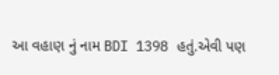આ વહાણ નું નામ BDI 1398 હતું.એવી પણ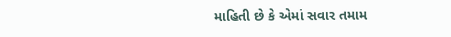માહિતી છે કે એમાં સવાર તમામ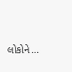લોકોને…